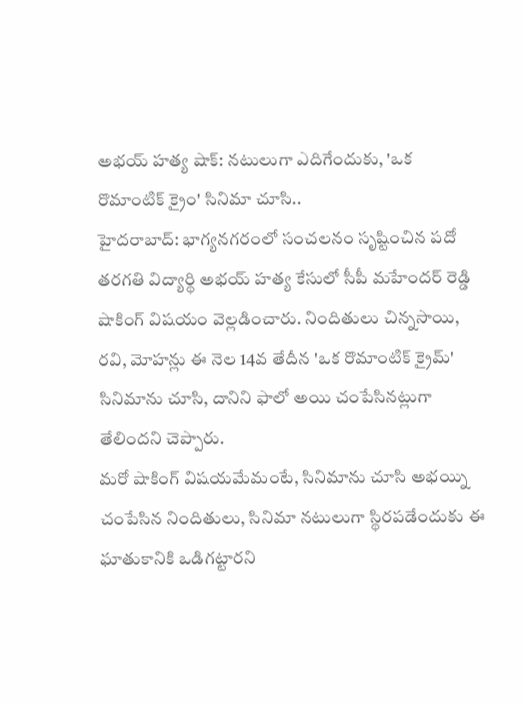అభయ్ హత్య షాక్: నటులుగా ఎదిగేందుకు, 'ఒక రొమాంటిక్ క్రైం' సినిమా చూసి..
హైదరాబాద్: భాగ్యనగరంలో సంచలనం సృష్టించిన పదో తరగతి విద్యార్థి అభయ్ హత్య కేసులో సీపీ మహేందర్ రెడ్డి షాకింగ్ విషయం వెల్లడించారు. నిందితులు చిన్నసాయి, రవి, మోహన్లు ఈ నెల 14వ తేదీన 'ఒక రొమాంటిక్ క్రైమ్' సినిమాను చూసి, దానిని ఫాలో అయి చంపేసినట్లుగా తేలిందని చెప్పారు.
మరో షాకింగ్ విషయమేమంటే, సినిమాను చూసి అభయ్ని చంపేసిన నిందితులు, సినిమా నటులుగా స్థిరపడేందుకు ఈ ఘాతుకానికి ఒడిగట్టారని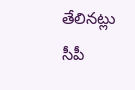తేలినట్లు సీపీ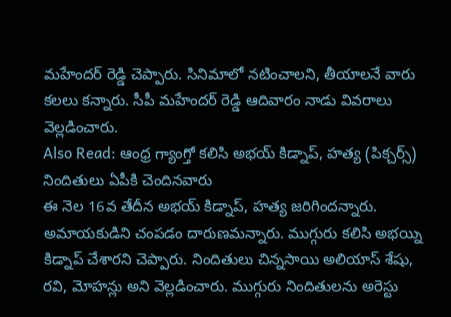మహేందర్ రెడ్డి చెప్పారు. సినిమాలో నటించాలని, తీయాలనే వారు కలలు కన్నారు. సీపీ మహేందర్ రెడ్డి ఆదివారం నాడు వివరాలు వెల్లడించారు.
Also Read: ఆంధ్ర గ్యాంగ్తో కలిసి అభయ్ కిడ్నాప్, హత్య (పిక్చర్స్)
నిందితులు ఏపీకి చెందినవారు
ఈ నెల 16వ తేదీన అభయ్ కిడ్నాప్, హత్య జరిగిందన్నారు. అమాయకుడిని చంపడం దారుణమన్నారు. ముగ్గురు కలిసి అభయ్ని కిడ్నాప్ చేశారని చెప్పారు. నిందితులు చిన్నసాయి అలియాస్ శేషు, రవి, మోహన్లు అని వెల్లడించారు. ముగ్గురు నిందితులను అరెస్టు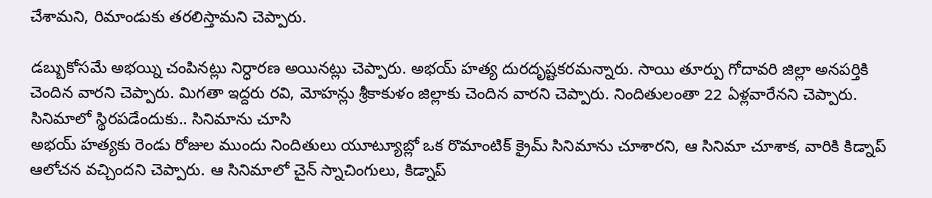చేశామని, రిమాండుకు తరలిస్తామని చెప్పారు.

డబ్బుకోసమే అభయ్ని చంపినట్లు నిర్ధారణ అయినట్లు చెప్పారు. అభయ్ హత్య దురదృష్టకరమన్నారు. సాయి తూర్పు గోదావరి జిల్లా అనపర్తికి చెందిన వారని చెప్పారు. మిగతా ఇద్దరు రవి, మోహన్లు శ్రీకాకుళం జిల్లాకు చెందిన వారని చెప్పారు. నిందితులంతా 22 ఏళ్లవారేనని చెప్పారు.
సినిమాలో స్థిరపడేందుకు.. సినిమాను చూసి
అభయ్ హత్యకు రెండు రోజుల ముందు నిందితులు యూట్యూబ్లో ఒక రొమాంటిక్ క్రైమ్ సినిమాను చూశారని, ఆ సినిమా చూశాక, వారికి కిడ్నాప్ ఆలోచన వచ్చిందని చెప్పారు. ఆ సినిమాలో చైన్ స్నాచింగులు, కిడ్నాప్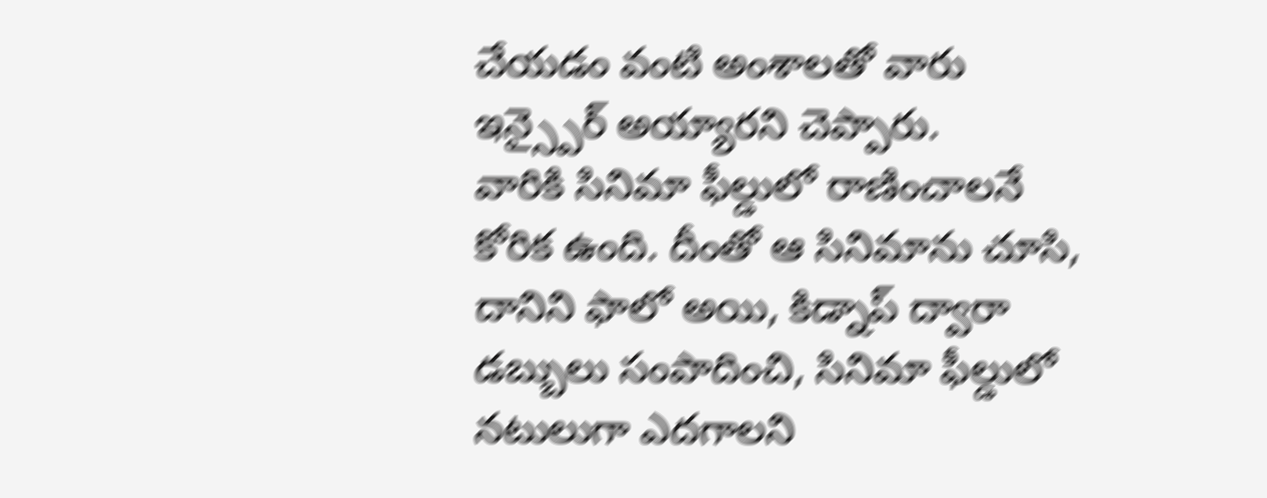చేయడం వంటి అంశాలతో వారు ఇన్స్పైర్ అయ్యారని చెప్పారు.
వారికి సినిమా ఫీల్డులో రాణించాలనే కోరిక ఉంది. దీంతో ఆ సినిమాను చూసి, దానిని ఫాలో అయి, కిడ్నాప్ ద్వారా డబ్బులు సంపాదించి, సినిమా ఫీల్డులో నటులుగా ఎదగాలని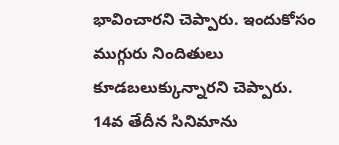భావించారని చెప్పారు. ఇందుకోసం ముగ్గురు నిందితులు కూడబలుక్కున్నారని చెప్పారు.
14వ తేదీన సినిమాను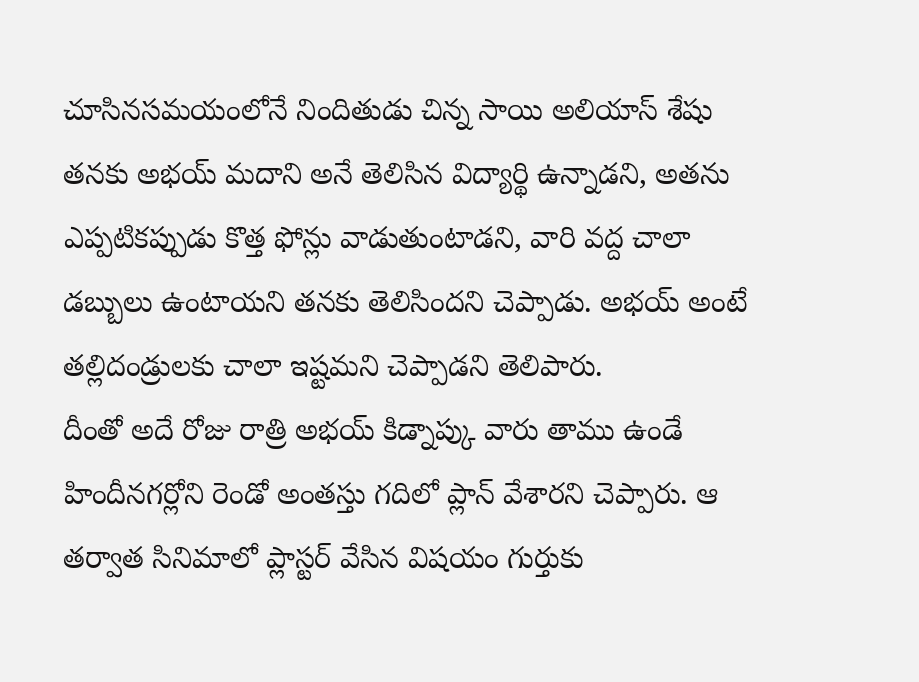చూసినసమయంలోనే నిందితుడు చిన్న సాయి అలియాస్ శేషు తనకు అభయ్ మదాని అనే తెలిసిన విద్యార్థి ఉన్నాడని, అతను ఎప్పటికప్పుడు కొత్త ఫోన్లు వాడుతుంటాడని, వారి వద్ద చాలా డబ్బులు ఉంటాయని తనకు తెలిసిందని చెప్పాడు. అభయ్ అంటే తల్లిదండ్రులకు చాలా ఇష్టమని చెప్పాడని తెలిపారు.
దీంతో అదే రోజు రాత్రి అభయ్ కిడ్నాప్కు వారు తాము ఉండే హిందీనగర్లోని రెండో అంతస్తు గదిలో ప్లాన్ వేశారని చెప్పారు. ఆ తర్వాత సినిమాలో ప్లాస్టర్ వేసిన విషయం గుర్తుకు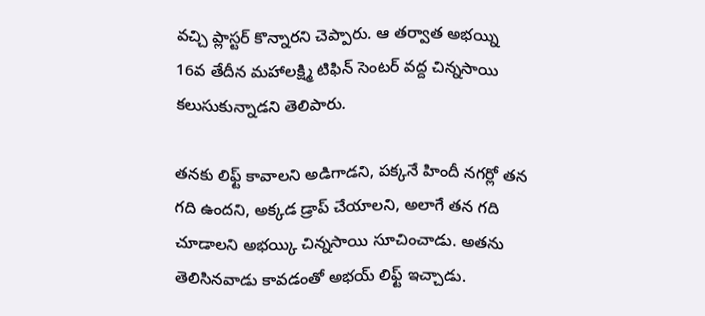వచ్చి ప్లాస్టర్ కొన్నారని చెప్పారు. ఆ తర్వాత అభయ్ని 16వ తేదీన మహాలక్ష్మి టిఫిన్ సెంటర్ వద్ద చిన్నసాయి కలుసుకున్నాడని తెలిపారు.

తనకు లిఫ్ట్ కావాలని అడిగాడని, పక్కనే హిందీ నగర్లో తన గది ఉందని, అక్కడ డ్రాప్ చేయాలని, అలాగే తన గది చూడాలని అభయ్కి చిన్నసాయి సూచించాడు. అతను తెలిసినవాడు కావడంతో అభయ్ లిఫ్ట్ ఇచ్చాడు.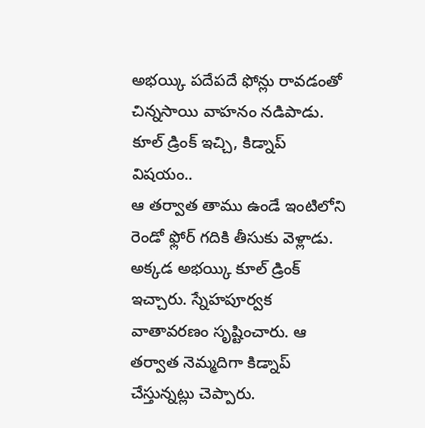అభయ్కి పదేపదే ఫోన్లు రావడంతో చిన్నసాయి వాహనం నడిపాడు.
కూల్ డ్రింక్ ఇచ్చి, కిడ్నాప్ విషయం..
ఆ తర్వాత తాము ఉండే ఇంటిలోని రెండో ఫ్లోర్ గదికి తీసుకు వెళ్లాడు. అక్కడ అభయ్కి కూల్ డ్రింక్ ఇచ్చారు. స్నేహపూర్వక వాతావరణం సృష్టించారు. ఆ తర్వాత నెమ్మదిగా కిడ్నాప్ చేస్తున్నట్లు చెప్పారు.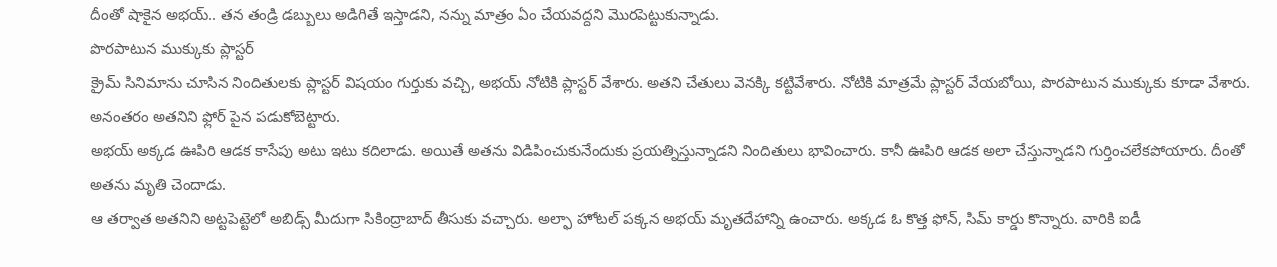దీంతో షాకైన అభయ్.. తన తండ్రి డబ్బులు అడిగితే ఇస్తాడని, నన్ను మాత్రం ఏం చేయవద్దని మొరపెట్టుకున్నాడు.
పొరపాటున ముక్కుకు ప్లాస్టర్
క్రైమ్ సినిమాను చూసిన నిందితులకు ప్లాస్టర్ విషయం గుర్తుకు వచ్చి, అభయ్ నోటికి ప్లాస్టర్ వేశారు. అతని చేతులు వెనక్కి కట్టివేశారు. నోటికి మాత్రమే ప్లాస్టర్ వేయబోయి, పొరపాటున ముక్కుకు కూడా వేశారు. అనంతరం అతనిని ఫ్లోర్ పైన పడుకోబెట్టారు.
అభయ్ అక్కడ ఊపిరి ఆడక కాసేపు అటు ఇటు కదిలాడు. అయితే అతను విడిపించుకునేందుకు ప్రయత్నిస్తున్నాడని నిందితులు భావించారు. కానీ ఊపిరి ఆడక అలా చేస్తున్నాడని గుర్తించలేకపోయారు. దీంతో అతను మృతి చెందాడు.
ఆ తర్వాత అతనిని అట్టపెట్టెలో అబిడ్స్ మీదుగా సికింద్రాబాద్ తీసుకు వచ్చారు. అల్ఫా హోటల్ పక్కన అభయ్ మృతదేహాన్ని ఉంచారు. అక్కడ ఓ కొత్త ఫోన్, సిమ్ కార్డు కొన్నారు. వారికి ఐడీ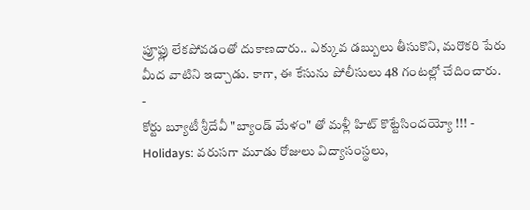ప్రూఫ్లు లేకపోవడంతో దుకాణదారు.. ఎక్కువ డబ్బులు తీసుకొని, మరొకరి పేరు మీద వాటిని ఇచ్చాడు. కాగా, ఈ కేసును పోలీసులు 48 గంటల్లో చేదించారు.
-
కోర్టు బ్యూటీ శ్రీదేవీ "బ్యాండ్ మేళం" తో మళ్లీ హిట్ కొట్టేసిందయ్యో !!! -
Holidays: వరుసగా మూడు రోజులు విద్యాసంస్థలు,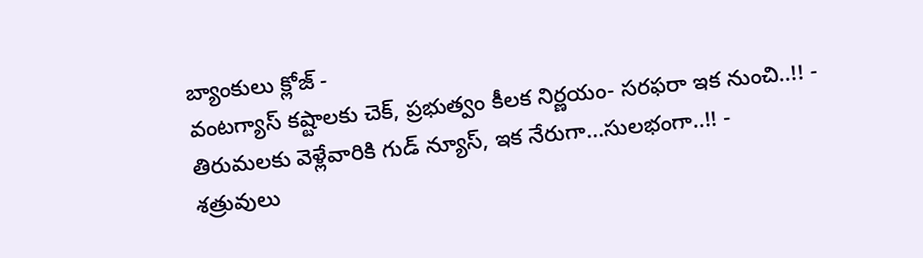బ్యాంకులు క్లోజ్ -
వంటగ్యాస్ కష్టాలకు చెక్, ప్రభుత్వం కీలక నిర్ణయం- సరఫరా ఇక నుంచి..!! -
తిరుమలకు వెళ్లేవారికి గుడ్ న్యూస్, ఇక నేరుగా...సులభంగా..!! -
శత్రువులు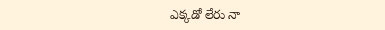ఎక్కడో లేరు నా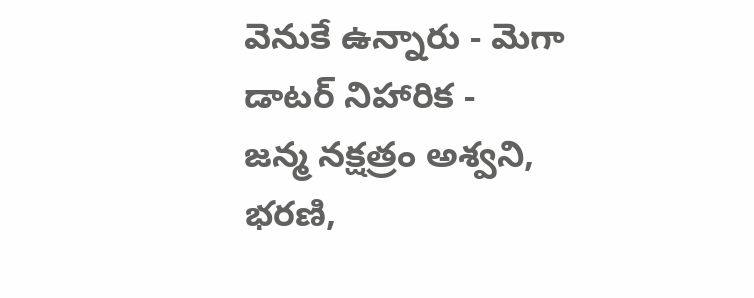వెనుకే ఉన్నారు - మెగా డాటర్ నిహారిక -
జన్మ నక్షత్రం అశ్వని, భరణి,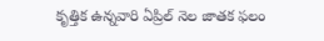కృత్తిక ఉన్నవారి ఏప్రిల్ నెల జాతక ఫలం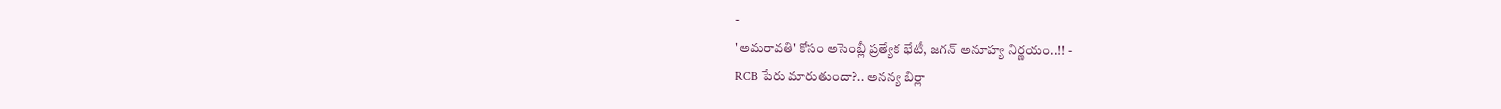-
'అమరావతి' కోసం అసెంబ్లీ ప్రత్యేక భేటీ, జగన్ అనూహ్య నిర్ణయం..!! -
RCB పేరు మారుతుందా?.. అనన్య బిర్లా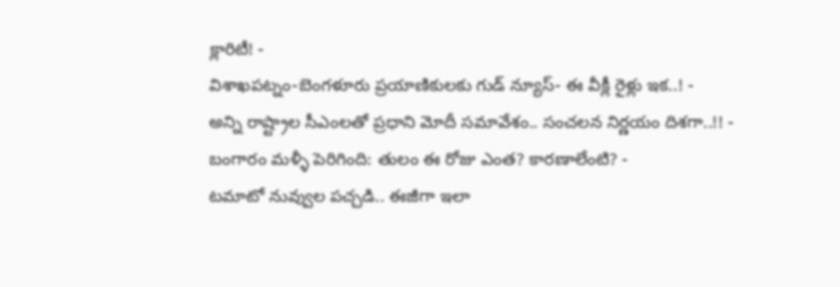క్లారిటీ! -
విశాఖపట్నం-బెంగళూరు ప్రయాణికులకు గుడ్ న్యూస్- ఈ వీక్లీ రైళ్లు ఇక..! -
అన్ని రాష్ట్రాల సీఎంలతో ప్రధాని మోదీ సమావేశం.. సంచలన నిర్ణయం దిశగా..!! -
బంగారం మళ్ళీ పెరిగింది: తులం ఈ రోజు ఎంత? కారణాలేంటి? -
టమాటో నువ్వుల పచ్చడి.. ఈజీగా ఇలా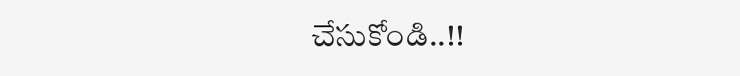చేసుకోండి..!!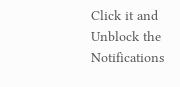Click it and Unblock the Notifications